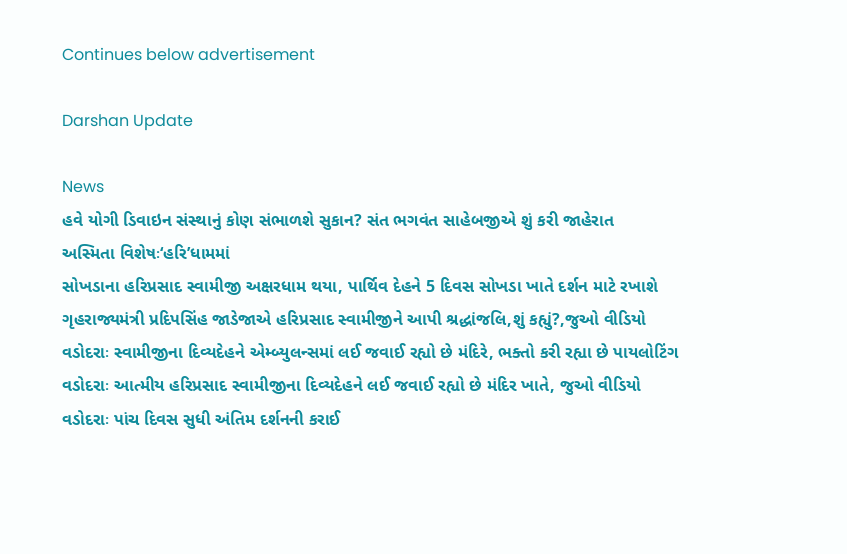Continues below advertisement

Darshan Update

News
હવે યોગી ડિવાઇન સંસ્થાનું કોણ સંભાળશે સુકાન? સંત ભગવંત સાહેબજીએ શું કરી જાહેરાત
અસ્મિતા વિશેષઃ‘હરિ’ધામમાં
સોખડાના હરિપ્રસાદ સ્વામીજી અક્ષરધામ થયા, પાર્થિવ દેહને 5 દિવસ સોખડા ખાતે દર્શન માટે રખાશે
ગૃહરાજ્યમંત્રી પ્રદિપસિંહ જાડેજાએ હરિપ્રસાદ સ્વામીજીને આપી શ્રદ્ધાંજલિ,શું કહ્યું?,જુઓ વીડિયો
વડોદરાઃ સ્વામીજીના દિવ્યદેહને એમ્બ્યુલન્સમાં લઈ જવાઈ રહ્યો છે મંદિરે, ભક્તો કરી રહ્યા છે પાયલોટિંગ
વડોદરાઃ આત્મીય હરિપ્રસાદ સ્વામીજીના દિવ્યદેહને લઈ જવાઈ રહ્યો છે મંદિર ખાતે, જુઓ વીડિયો
વડોદરાઃ પાંચ દિવસ સુધી અંતિમ દર્શનની કરાઈ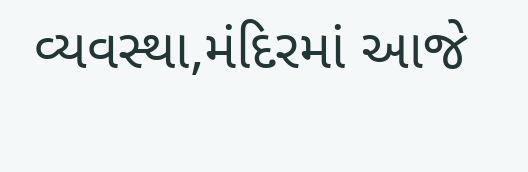વ્યવસ્થા,મંદિરમાં આજે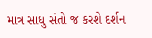માત્ર સાધુ સંતો જ કરશે દર્શન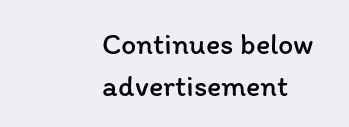Continues below advertisement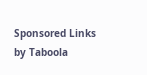Sponsored Links by Taboola